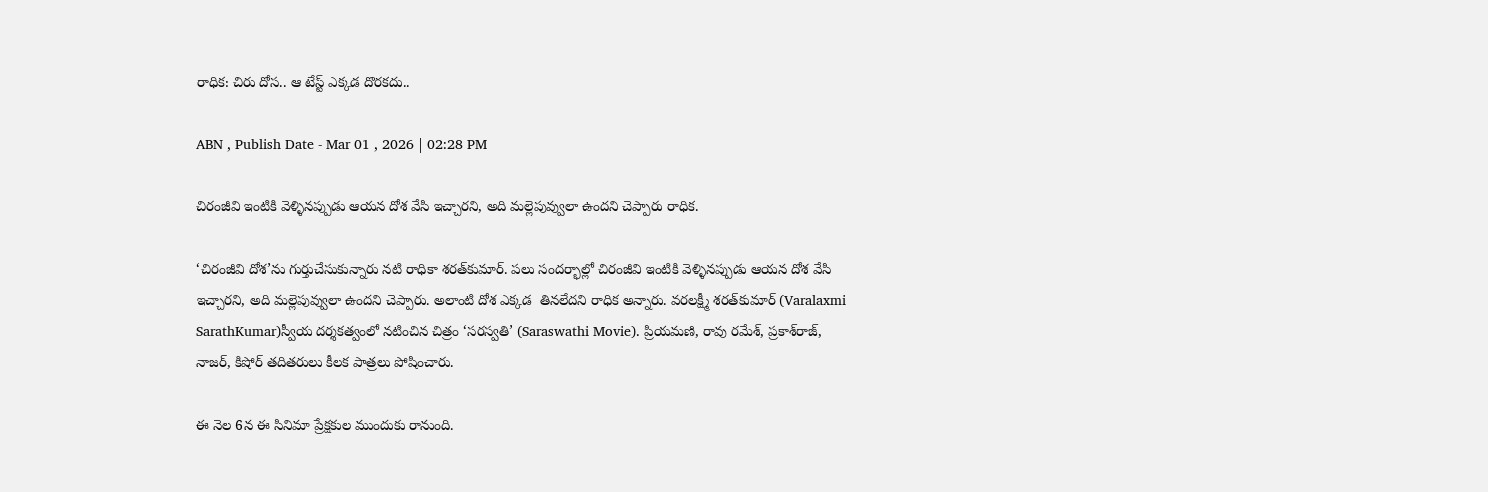రాధిక: చిరు దోస.. ఆ టేస్ట్ ఎక్కడ దొరకదు..

ABN , Publish Date - Mar 01 , 2026 | 02:28 PM

చిరంజీవి ఇంటికి వెళ్ళినప్పుడు ఆయన దోశ వేసి ఇచ్చారని, అది మల్లెపువ్వులా ఉందని చెప్పారు రాధిక.

‘చిరంజీవి దోశ’ను గుర్తుచేసుకున్నారు నటి రాధికా శరత్‌కుమార్‌. పలు సందర్భాల్లో చిరంజీవి ఇంటికి వెళ్ళినప్పుడు ఆయన దోశ వేసి  ఇచ్చారని, అది మల్లెపువ్వులా ఉందని చెప్పారు. అలాంటి దోశ ఎక్కడ  తినలేదని రాధిక అన్నారు. వరలక్ష్మీ శరత్‌కుమార్‌ (Varalaxmi SarathKumar)స్వీయ దర్శకత్వంలో నటించిన చిత్రం ‘సరస్వతి’ (Saraswathi Movie). ప్రియమణి, రావు రమేశ్‌, ప్రకాశ్‌రాజ్‌, నాజర్, కిషోర్ తదితరులు కీలక పాత్రలు పోషించారు.

ఈ నెల 6న ఈ సినిమా ప్రేక్షకుల ముందుకు రానుంది.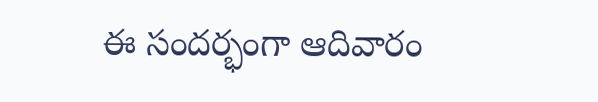ఈ సందర్భంగా ఆదివారం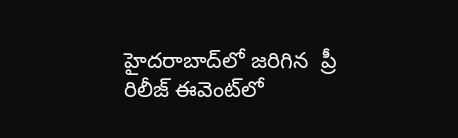హైదరాబాద్‌లో జరిగిన  ప్రీ రిలీజ్‌ ఈవెంట్‌లో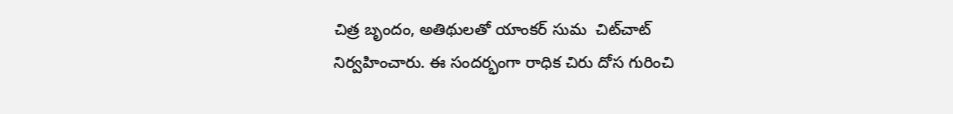చిత్ర బృందం, అతిథులతో యాంకర్‌ సుమ  చిట్‌చాట్‌ నిర్వహించారు. ఈ సందర్భంగా రాధిక చిరు దోస గురించి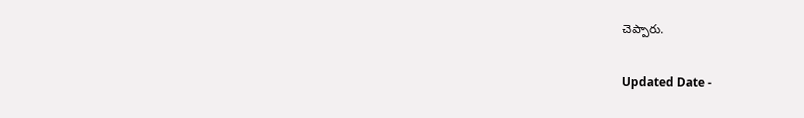చెప్పారు.

Updated Date -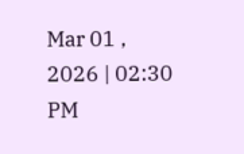Mar 01 , 2026 | 02:30 PM